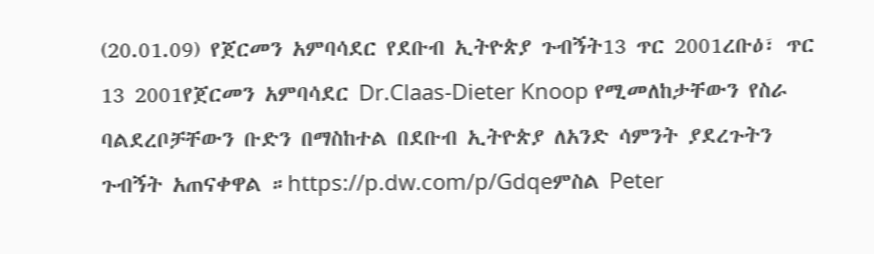(20.01.09) የጀርመን አምባሳደር የደቡብ ኢትዮጵያ ጉብኝት13 ጥር 2001ረቡዕ፣ ጥር 13 2001የጀርመን አምባሳደር Dr.Claas-Dieter Knoop የሚመለከታቸውን የስራ ባልደረቦቻቸውን ቡድን በማስከተል በደቡብ ኢትዮጵያ ለአንድ ሳምንት ያደረጉትን ጉብኝት አጠናቀዋል ።https://p.dw.com/p/Gdqeምስል Peter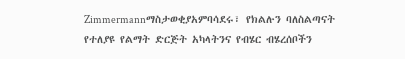Zimmermannማስታወቂያአምባሳደሩ፣ የክልሉን ባለስልጣናት የተለያዩ የልማት ድርጅት አካላትንና የብሄር ብሄረሰቦችን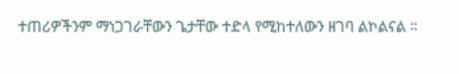ተጠሪዎችንም ማነጋገራቸውን ጌታቸው ተድላ የሚከተለውን ዘገባ ልኮልናል ።